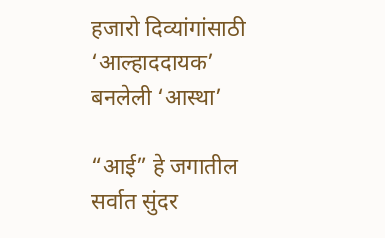हजारो दिव्यांगांसाठी ‘आल्हाददायक’ बनलेली ‘आस्था’

“आई” हे जगातील सर्वात सुंदर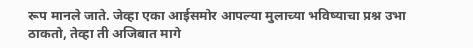रूप मानले जाते. जेव्हा एका आईसमोर आपल्या मुलाच्या भविष्याचा प्रश्न उभा ठाकतो, तेव्हा ती अजिबात मागे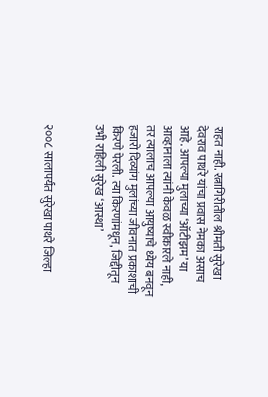राहत नाही. रत्नागिरीतील श्रीमती सुरेखा देवराव पाथरे यांचा प्रवास नेमका असाच आहे. आपल्या मुलाच्या ‘ऑटीझम’ या आव्हानाला त्यांनी केवळ स्वीकारले नाही, तर त्यालाच आपल्या आयुष्याचे ध्येय बनवून हजारो दिव्यांग मुलांच्या जीवनात प्रकाशाची किरणे पेरली. त्या किरणांमधून, जिद्दीतून उभी राहिली सुरेख ‘आस्था’


२००८ सालापर्यंत सुरेखा पाथरे जिल्हा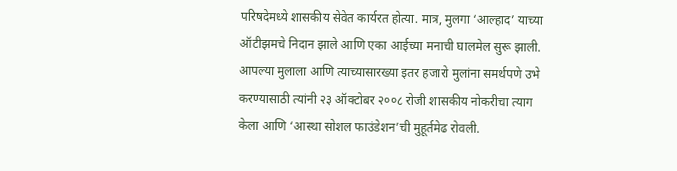परिषदेमध्ये शासकीय सेवेत कार्यरत होत्या. मात्र, मुलगा ‘आल्हाद’ याच्या ऑटीझमचे निदान झाले आणि एका आईच्या मनाची घालमेल सुरू झाली. आपल्या मुलाला आणि त्याच्यासारख्या इतर हजारो मुलांना समर्थपणे उभे करण्यासाठी त्यांनी २३ ऑक्टोबर २००८ रोजी शासकीय नोकरीचा त्याग केला आणि ‘आस्था सोशल फाउंडेशन’ची मुहूर्तमेढ रोवली.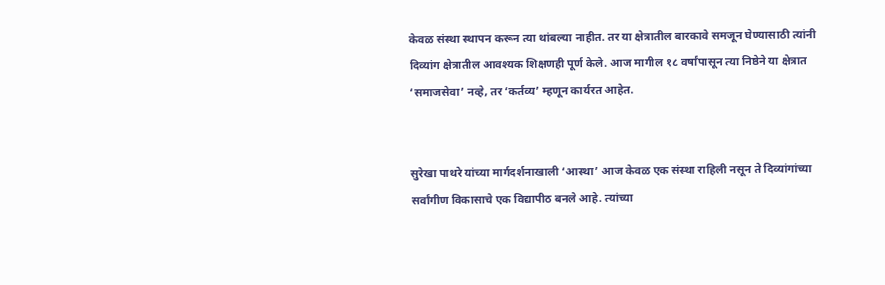केवळ संस्था स्थापन करून त्या थांबल्या नाहीत. तर या क्षेत्रातील बारकावे समजून घेण्यासाठी त्यांनी दिव्यांग क्षेत्रातील आवश्यक शिक्षणही पूर्ण केले. आज मागील १८ वर्षांपासून त्या निष्ठेने या क्षेत्रात ‘समाजसेवा’ नव्हे, तर ‘कर्तव्य’ म्हणून कार्यरत आहेत.


सुरेखा पाथरे यांच्या मार्गदर्शनाखाली ‘आस्था’ आज केवळ एक संस्था राहिली नसून ते दिव्यांगांच्या सर्वांगीण विकासाचे एक विद्यापीठ बनले आहे. त्यांच्या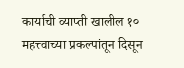कार्याची व्याप्ती खालील १० महत्त्वाच्या प्रकल्पांतून दिसून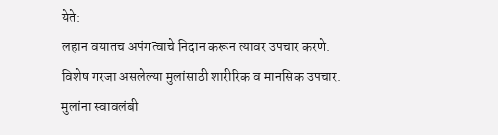येते:
लहान वयातच अपंगत्वाचे निदान करून त्यावर उपचार करणे.
विशेष गरजा असलेल्या मुलांसाठी शारीरिक व मानसिक उपचार.
मुलांना स्वावलंबी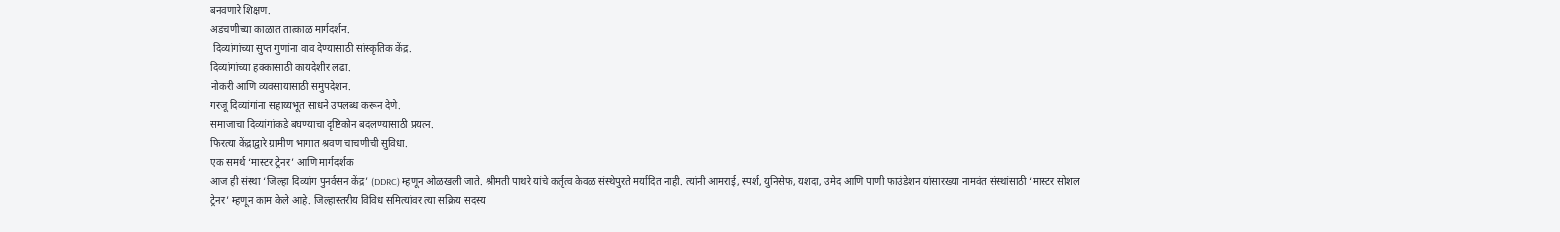बनवणारे शिक्षण.
अडचणीच्या काळात तात्काळ मार्गदर्शन.
 दिव्यांगांच्या सुप्त गुणांना वाव देण्यासाठी सांस्कृतिक केंद्र.
दिव्यांगांच्या हक्कासाठी कायदेशीर लढा.
नोकरी आणि व्यवसायासाठी समुपदेशन.
गरजू दिव्यांगांना सहाय्यभूत साधने उपलब्ध करून देणे.
समाजाचा दिव्यांगांकडे बघण्याचा दृष्टिकोन बदलण्यासाठी प्रयत्न.
फिरत्या केंद्राद्वारे ग्रामीण भागात श्रवण चाचणीची सुविधा.
एक समर्थ ‘मास्टर ट्रेनर’ आणि मार्गदर्शक
आज ही संस्था ‘जिल्हा दिव्यांग पुनर्वसन केंद्र’ (DDRC) म्हणून ओळखली जाते. श्रीमती पाथरे यांचे कर्तृत्व केवळ संस्थेपुरते मर्यादित नाही. त्यांनी आमराई, स्पर्श, युनिसेफ, यशदा, उमेद आणि पाणी फाउंडेशन यांसारख्या नामवंत संस्थांसाठी ‘मास्टर सोशल ट्रेनर’ म्हणून काम केले आहे. जिल्हास्तरीय विविध समित्यांवर त्या सक्रिय सदस्य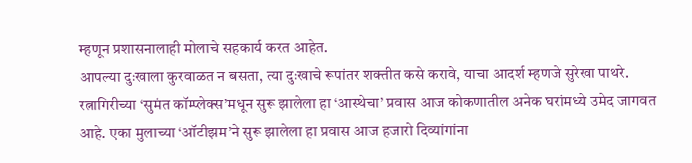म्हणून प्रशासनालाही मोलाचे सहकार्य करत आहेत.
आपल्या दुःखाला कुरवाळत न बसता, त्या दुःखाचे रूपांतर शक्तीत कसे करावे, याचा आदर्श म्हणजे सुरेखा पाथरे. रत्नागिरीच्या ‘सुमंत कॉम्प्लेक्स’मधून सुरू झालेला हा ‘आस्थेचा’ प्रवास आज कोकणातील अनेक घरांमध्ये उमेद जागवत आहे. एका मुलाच्या ‘ऑटीझम’ने सुरू झालेला हा प्रवास आज हजारो दिव्यांगांना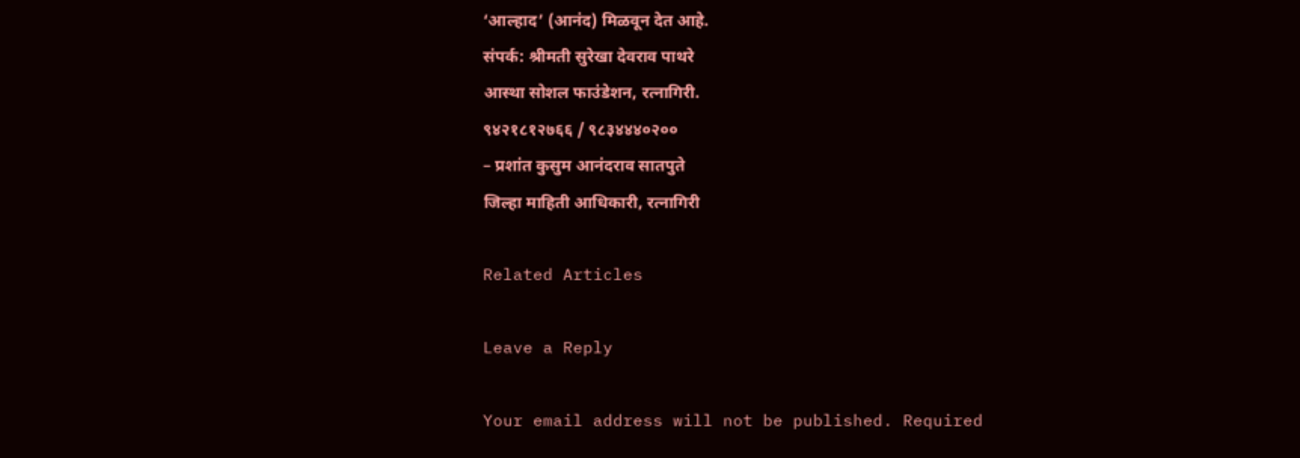‘आल्हाद’ (आनंद) मिळवून देत आहे.
संपर्क: श्रीमती सुरेखा देवराव पाथरे
आस्था सोशल फाउंडेशन, रत्नागिरी.
९४२१८१२७६६ / ९८३४४४०२००
– प्रशांत कुसुम आनंदराव सातपुते
जिल्हा माहिती आधिकारी, रत्नागिरी

Related Articles

Leave a Reply

Your email address will not be published. Required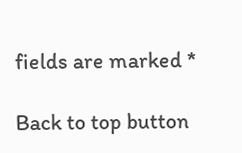fields are marked *

Back to top button